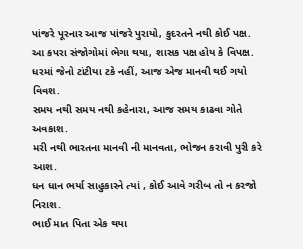પાંજરે પૂરનાર આજ પાંજરે પુરાયો, કુદરતને નથી કોઈ પક્ષ.
આ કપરા સંજોગોમાં ભેગા થયા, શાસક પક્ષ હોય કે વિપક્ષ.
ધરમાં જેનો ટાંટીયા ટકે નહીં, આજ એજ માનવી થઈ ગયો વિવશ.
સમય નથી સમય નથી કહેનારા, આજ સમય કાઢવા ગોતે અવકાશ.
મરી નથી ભારતના માનવી ની માનવતા, ભોજન કરાવી પુરી કરે આશ.
ધન ધાન ભર્યા સાહુકારને ત્યાં , કોઈ આવે ગરીબ તો ન કરજો નિરાશ.
ભાઈ માત પિતા એક થયા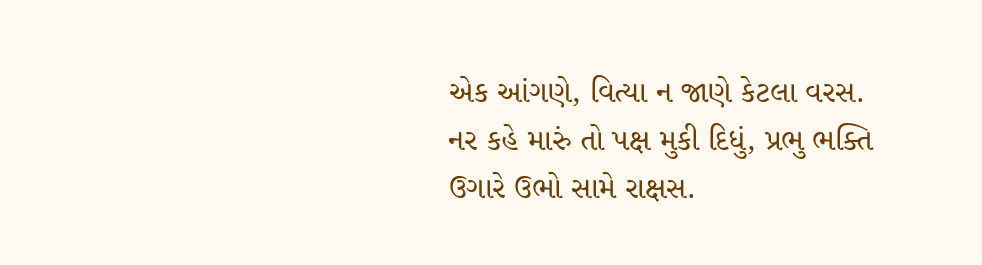એક આંગણે, વિત્યા ન જાણે કેટલા વરસ.
નર કહે મારું તો પક્ષ મુકી દિધું, પ્રભુ ભક્તિ ઉગારે ઉભો સામે રાક્ષસ.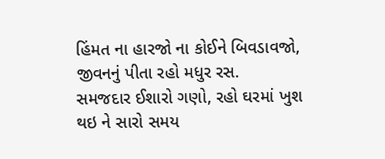હિંમત ના હારજો ના કોઈને બિવડાવજો, જીવનનું પીતા રહો મધુર રસ.
સમજદાર ઈશારો ગણો, રહો ઘરમાં ખુશ થઇ ને સારો સમય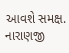આવશે સમક્ષ.
નારાણજી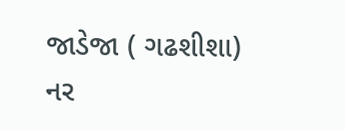જાડેજા ( ગઢશીશા)
નર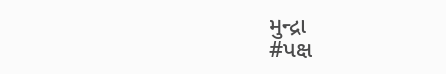મુન્દ્રા
#પક્ષ